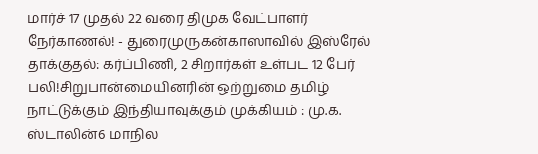மார்ச் 17 முதல் 22 வரை திமுக வேட்பாளர் நேர்காணல்! - துரைமுருகன்காஸாவில் இஸ்ரேல் தாக்குதல்: கர்ப்பிணி, 2 சிறார்கள் உள்பட 12 பேர் பலி!சிறுபான்மையினரின் ஒற்றுமை தமிழ் நாட்டுக்கும் இந்தியாவுக்கும் முக்கியம் : மு.க. ஸ்டாலின்6 மாநில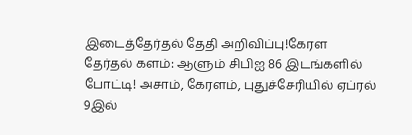இடைத்தேர்தல் தேதி அறிவிப்பு!கேரள தேர்தல் களம்: ஆளும் சிபிஐ 86 இடங்களில் போட்டி! அசாம், கேரளம், புதுச்சேரியில் ஏப்ரல் 9இல்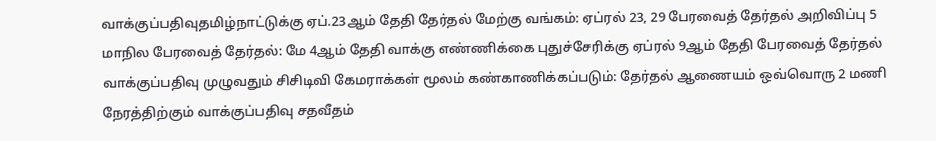வாக்குப்பதிவுதமிழ்நாட்டுக்கு ஏப்.23ஆம் தேதி தேர்தல் மேற்கு வங்கம்: ஏப்ரல் 23, 29 பேரவைத் தேர்தல் அறிவிப்பு 5 மாநில பேரவைத் தேர்தல்: மே 4ஆம் தேதி வாக்கு எண்ணிக்கை புதுச்சேரிக்கு ஏப்ரல் 9ஆம் தேதி பேரவைத் தேர்தல் வாக்குப்பதிவு முழுவதும் சிசிடிவி கேமராக்கள் மூலம் கண்காணிக்கப்படும்: தேர்தல் ஆணையம் ஒவ்வொரு 2 மணி நேரத்திற்கும் வாக்குப்பதிவு சதவீதம்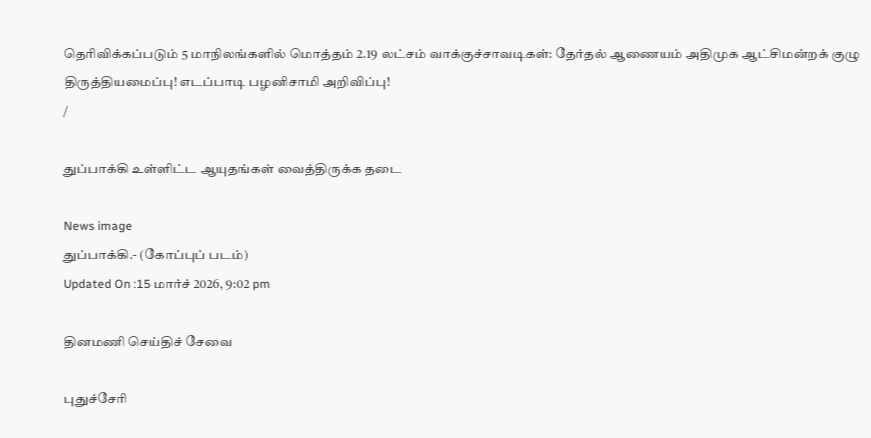தெரிவிக்கப்படும் 5 மாநிலங்களில் மொத்தம் 2.19 லட்சம் வாக்குச்சாவடிகள்: தேர்தல் ஆணையம் அதிமுக ஆட்சிமன்றக் குழு திருத்தியமைப்பு! எடப்பாடி பழனிசாமி அறிவிப்பு!
/

துப்பாக்கி உள்ளிட்ட ஆயுதங்கள் வைத்திருக்க தடை

News image
துப்பாக்கி.- (கோப்புப் படம்)
Updated On :15 மார்ச் 2026, 9:02 pm

தினமணி செய்திச் சேவை

புதுச்சேரி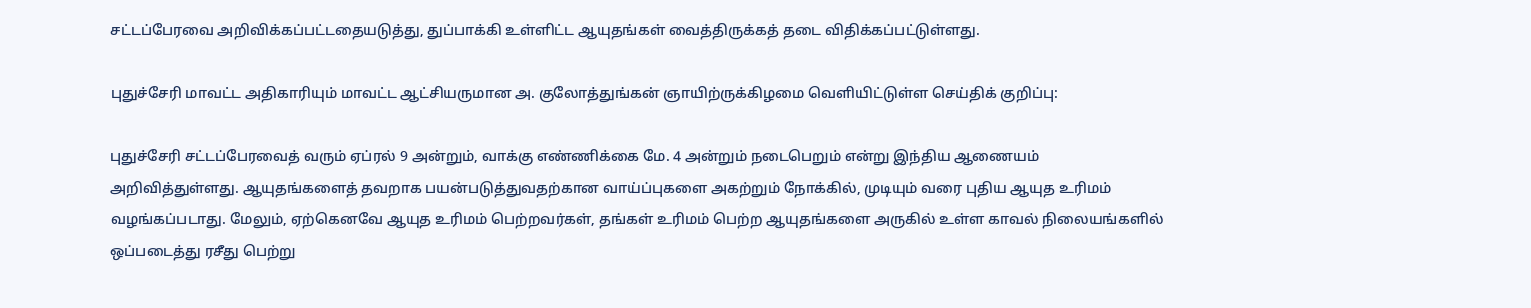சட்டப்பேரவை அறிவிக்கப்பட்டதையடுத்து, துப்பாக்கி உள்ளிட்ட ஆயுதங்கள் வைத்திருக்கத் தடை விதிக்கப்பட்டுள்ளது.

புதுச்சேரி மாவட்ட அதிகாரியும் மாவட்ட ஆட்சியருமான அ. குலோத்துங்கன் ஞாயிற்ருக்கிழமை வெளியிட்டுள்ள செய்திக் குறிப்பு:

புதுச்சேரி சட்டப்பேரவைத் வரும் ஏப்ரல் 9 அன்றும், வாக்கு எண்ணிக்கை மே. 4 அன்றும் நடைபெறும் என்று இந்திய ஆணையம் அறிவித்துள்ளது. ஆயுதங்களைத் தவறாக பயன்படுத்துவதற்கான வாய்ப்புகளை அகற்றும் நோக்கில், முடியும் வரை புதிய ஆயுத உரிமம் வழங்கப்படாது. மேலும், ஏற்கெனவே ஆயுத உரிமம் பெற்றவர்கள், தங்கள் உரிமம் பெற்ற ஆயுதங்களை அருகில் உள்ள காவல் நிலையங்களில் ஒப்படைத்து ரசீது பெற்று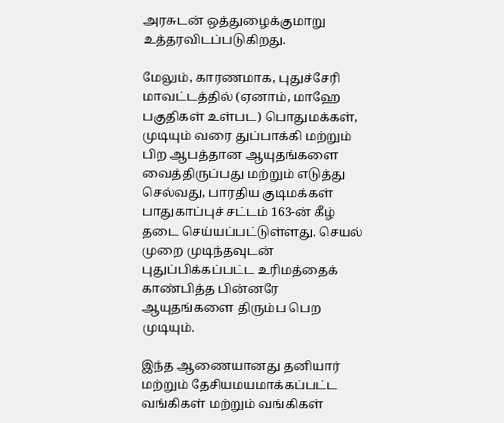அரசுடன் ஒத்துழைக்குமாறு உத்தரவிடப்படுகிறது.

மேலும், காரணமாக, புதுச்சேரி மாவட்டத்தில் (ஏனாம், மாஹே பகுதிகள் உள்பட) பொதுமக்கள், முடியும் வரை துப்பாக்கி மற்றும் பிற ஆபத்தான ஆயுதங்களை வைத்திருப்பது மற்றும் எடுத்து செல்வது, பாரதிய குடிமக்கள் பாதுகாப்புச் சட்டம் 163-ன் கீழ் தடை செய்யப்பட்டுள்ளது. செயல் முறை முடிந்தவுடன் புதுப்பிக்கப்பட்ட உரிமத்தைக் காண்பித்த பின்னரே ஆயுதங்களை திரும்ப பெற முடியும்.

இந்த ஆணையானது தனியார் மற்றும் தேசியமயமாக்கப்பட்ட வங்கிகள் மற்றும் வங்கிகள்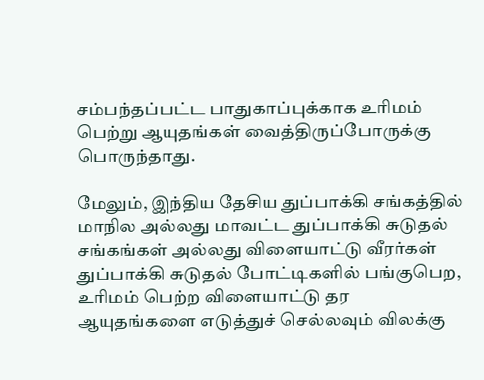சம்பந்தப்பட்ட பாதுகாப்புக்காக உரிமம் பெற்று ஆயுதங்கள் வைத்திருப்போருக்கு பொருந்தாது.

மேலும், இந்திய தேசிய துப்பாக்கி சங்கத்தில் மாநில அல்லது மாவட்ட துப்பாக்கி சுடுதல் சங்கங்கள் அல்லது விளையாட்டு வீரர்கள் துப்பாக்கி சுடுதல் போட்டிகளில் பங்குபெற, உரிமம் பெற்ற விளையாட்டு தர ஆயுதங்களை எடுத்துச் செல்லவும் விலக்கு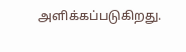அளிக்கப்படுகிறது.